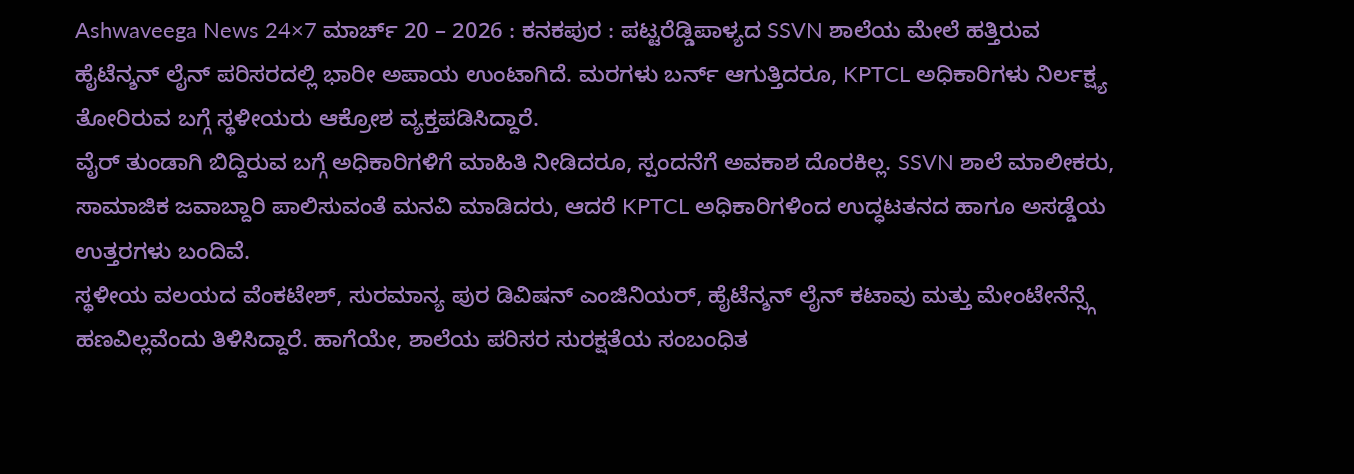Ashwaveega News 24×7 ಮಾರ್ಚ್ 20 – 2026 : ಕನಕಪುರ : ಪಟ್ಟರೆಡ್ಡಿಪಾಳ್ಯದ SSVN ಶಾಲೆಯ ಮೇಲೆ ಹತ್ತಿರುವ ಹೈಟೆನ್ಶನ್ ಲೈನ್ ಪರಿಸರದಲ್ಲಿ ಭಾರೀ ಅಪಾಯ ಉಂಟಾಗಿದೆ. ಮರಗಳು ಬರ್ನ್ ಆಗುತ್ತಿದರೂ, KPTCL ಅಧಿಕಾರಿಗಳು ನಿರ್ಲಕ್ಷ್ಯ ತೋರಿರುವ ಬಗ್ಗೆ ಸ್ಥಳೀಯರು ಆಕ್ರೋಶ ವ್ಯಕ್ತಪಡಿಸಿದ್ದಾರೆ.
ವೈರ್ ತುಂಡಾಗಿ ಬಿದ್ದಿರುವ ಬಗ್ಗೆ ಅಧಿಕಾರಿಗಳಿಗೆ ಮಾಹಿತಿ ನೀಡಿದರೂ, ಸ್ಪಂದನೆಗೆ ಅವಕಾಶ ದೊರಕಿಲ್ಲ. SSVN ಶಾಲೆ ಮಾಲೀಕರು, ಸಾಮಾಜಿಕ ಜವಾಬ್ದಾರಿ ಪಾಲಿಸುವಂತೆ ಮನವಿ ಮಾಡಿದರು, ಆದರೆ KPTCL ಅಧಿಕಾರಿಗಳಿಂದ ಉದ್ಧಟತನದ ಹಾಗೂ ಅಸಡ್ಡೆಯ ಉತ್ತರಗಳು ಬಂದಿವೆ.
ಸ್ಥಳೀಯ ವಲಯದ ವೆಂಕಟೇಶ್, ಸುರಮಾನ್ಯ ಪುರ ಡಿವಿಷನ್ ಎಂಜಿನಿಯರ್, ಹೈಟೆನ್ಶನ್ ಲೈನ್ ಕಟಾವು ಮತ್ತು ಮೇಂಟೇನೆನ್ಸ್ಗೆ ಹಣವಿಲ್ಲವೆಂದು ತಿಳಿಸಿದ್ದಾರೆ. ಹಾಗೆಯೇ, ಶಾಲೆಯ ಪರಿಸರ ಸುರಕ್ಷತೆಯ ಸಂಬಂಧಿತ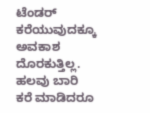ಟೆಂಡರ್ ಕರೆಯುವುದಕ್ಕೂ ಅವಕಾಶ ದೊರಕುತ್ತಿಲ್ಲ.
ಹಲವು ಬಾರಿ ಕರೆ ಮಾಡಿದರೂ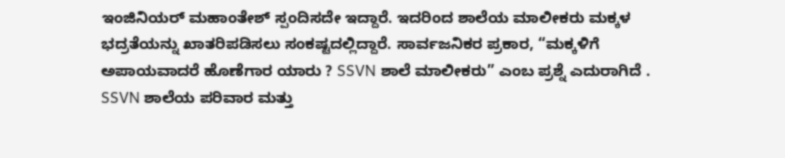ಇಂಜಿನಿಯರ್ ಮಹಾಂತೇಶ್ ಸ್ಪಂದಿಸದೇ ಇದ್ದಾರೆ. ಇದರಿಂದ ಶಾಲೆಯ ಮಾಲೀಕರು ಮಕ್ಕಳ ಭದ್ರತೆಯನ್ನು ಖಾತರಿಪಡಿಸಲು ಸಂಕಷ್ಟದಲ್ಲಿದ್ದಾರೆ. ಸಾರ್ವಜನಿಕರ ಪ್ರಕಾರ, “ಮಕ್ಕಳಿಗೆ ಅಪಾಯವಾದರೆ ಹೊಣೆಗಾರ ಯಾರು ? SSVN ಶಾಲೆ ಮಾಲೀಕರು” ಎಂಬ ಪ್ರಶ್ನೆ ಎದುರಾಗಿದೆ .
SSVN ಶಾಲೆಯ ಪರಿವಾರ ಮತ್ತು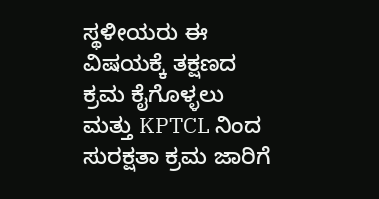ಸ್ಥಳೀಯರು ಈ ವಿಷಯಕ್ಕೆ ತಕ್ಷಣದ ಕ್ರಮ ಕೈಗೊಳ್ಳಲು ಮತ್ತು KPTCL ನಿಂದ ಸುರಕ್ಷತಾ ಕ್ರಮ ಜಾರಿಗೆ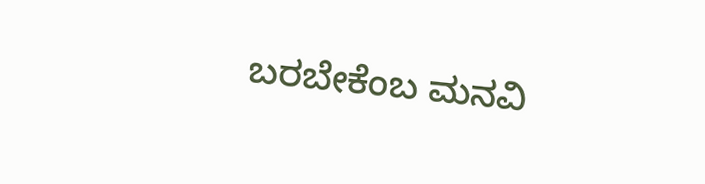ಬರಬೇಕೆಂಬ ಮನವಿ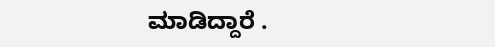ಮಾಡಿದ್ದಾರೆ .